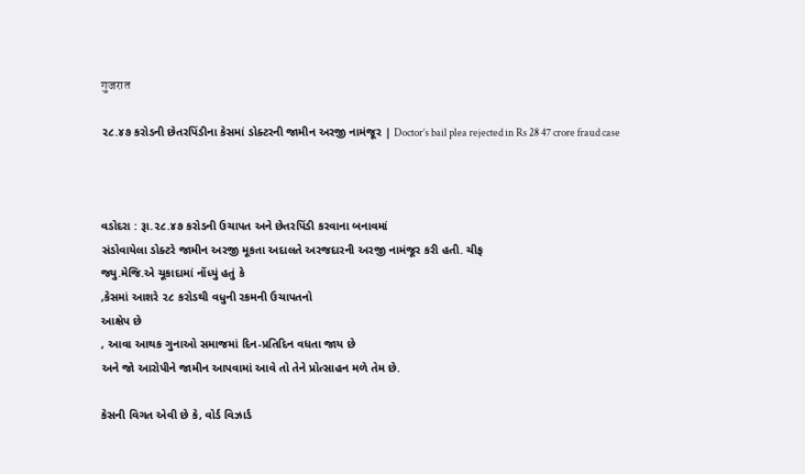गुजरात

૨૮.૪૭ કરોડની છેતરપિંડીના કેસમાં ડોક્ટરની જામીન અરજી નામંજૂર | Doctor’s bail plea rejected in Rs 28 47 crore fraud case



વડોદરા : રૂા.૨૮.૪૭ કરોડની ઉચાપત અને છેતરપિંડી કરવાના બનાવમાં
સંડોવાયેલા ડોક્ટરે જામીન અરજી મૂકતા અદાલતે અરજદારની અરજી નામંજૂર કરી હતી. ચીફ
જ્યુ.મેજિ.એ ચૂકાદામાં નોંધ્યું હતું કે
,કેસમાં આશરે ૨૮ કરોડથી વધુની રકમની ઉચાપતનો
આક્ષેપ છે
, આવા આથક ગુનાઓ સમાજમાં દિન-પ્રતિદિન વધતા જાય છે
અને જો આરોપીને જામીન આપવામાં આવે તો તેને પ્રોત્સાહન મળે તેમ છે.

કેસની વિગત એવી છે કે, વોર્ડ વિઝાર્ડ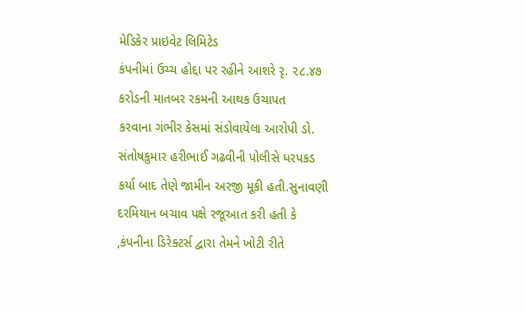મેડિકેર પ્રાઇવેટ લિમિટેડ
કંપનીમાં ઉચ્ચ હોદ્દા પર રહીને આશરે રૃ. ૨૮.૪૭ કરોડની માતબર રકમની આથક ઉચાપત
કરવાના ગંભીર કેસમાં સંડોવાયેલા આરોપી ડો. સંતોષકુમાર હરીભાઈ ગઢવીની પોલીસે ધરપકડ
કર્યા બાદ તેણે જામીન અરજી મૂકી હતી.સુનાવણી દરમિયાન બચાવ પક્ષે રજૂઆત કરી હતી કે
,કંપનીના ડિરેક્ટર્સ દ્વારા તેમને ખોટી રીતે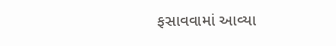ફસાવવામાં આવ્યા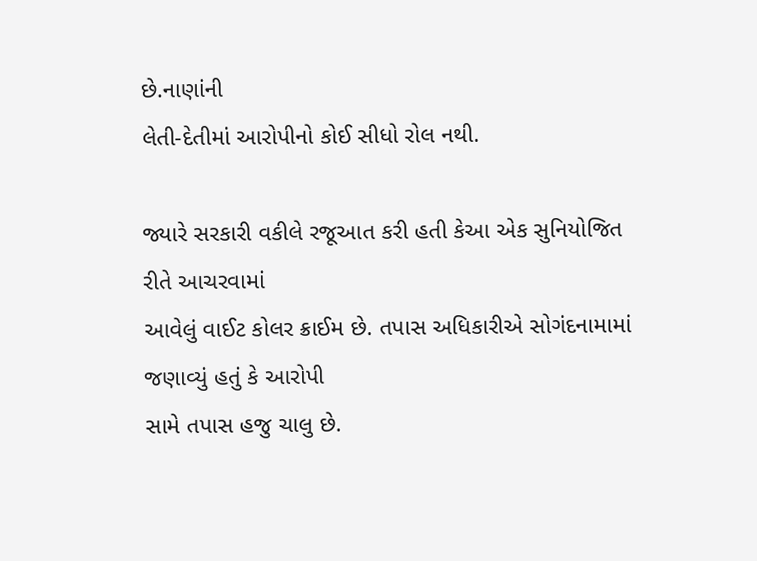છે.નાણાંની
લેતી-દેતીમાં આરોપીનો કોઈ સીધો રોલ નથી.

જ્યારે સરકારી વકીલે રજૂઆત કરી હતી કેઆ એક સુનિયોજિત રીતે આચરવામાં
આવેલું વાઈટ કોલર ક્રાઈમ છે. તપાસ અધિકારીએ સોગંદનામામાં જણાવ્યું હતું કે આરોપી
સામે તપાસ હજુ ચાલુ છે.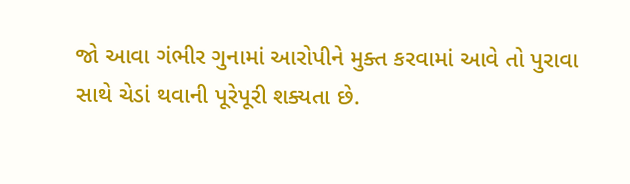જો આવા ગંભીર ગુનામાં આરોપીને મુક્ત કરવામાં આવે તો પુરાવા
સાથે ચેડાં થવાની પૂરેપૂરી શક્યતા છે.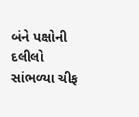બંને પક્ષોની દલીલો સાંભળ્યા ચીફ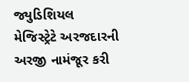જ્યુડિશિયલ
મેજિસ્ટ્રેટે અરજદારની અરજી નામંજૂર કરી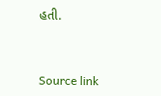હતી.



Source link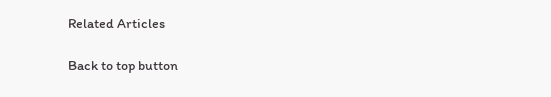Related Articles

Back to top button